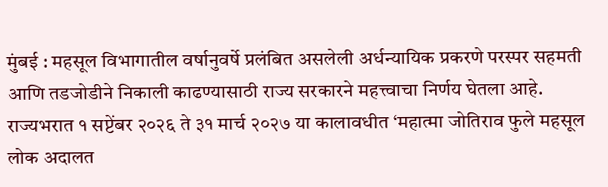मुंबई : महसूल विभागातील वर्षानुवर्षे प्रलंबित असलेली अर्धन्यायिक प्रकरणे परस्पर सहमती आणि तडजोडीने निकाली काढण्यासाठी राज्य सरकारने महत्त्वाचा निर्णय घेतला आहे. राज्यभरात १ सप्टेंबर २०२६ ते ३१ मार्च २०२७ या कालावधीत ‘महात्मा जोतिराव फुले महसूल लोक अदालत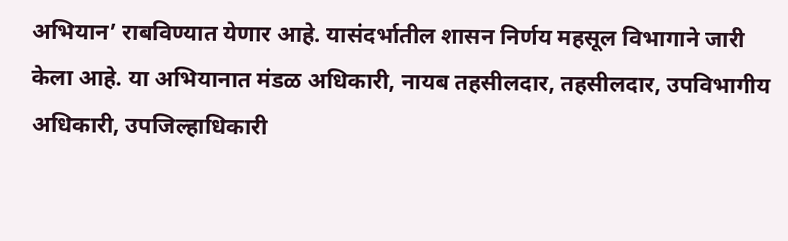अभियान’ राबविण्यात येणार आहे. यासंदर्भातील शासन निर्णय महसूल विभागाने जारी केला आहे. या अभियानात मंडळ अधिकारी, नायब तहसीलदार, तहसीलदार, उपविभागीय अधिकारी, उपजिल्हाधिकारी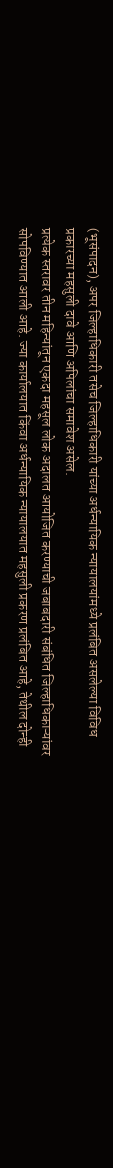(भूसंपादन), अपर जिल्हाधिकारी तसेच जिल्हाधिकारी यांच्या अर्धन्यायिक न्यायालयांमध्ये प्रलंबित असलेल्या विविध प्रकारच्या महसुली दावे आणि अपिलांचा समावेश असेल.
प्रत्येक स्तरावर तीन महिन्यांतून एकदा महसूल लोक अदालत आयोजित करण्याची जबाबदारी संबंधित जिल्हाधिकाऱ्यांवर सोपविण्यात आली आहे. ज्या कार्यालयात किंवा अर्धन्यायिक न्यायालयात महसुली प्रकरण प्रलंबित आहे, तेथील दोन्ही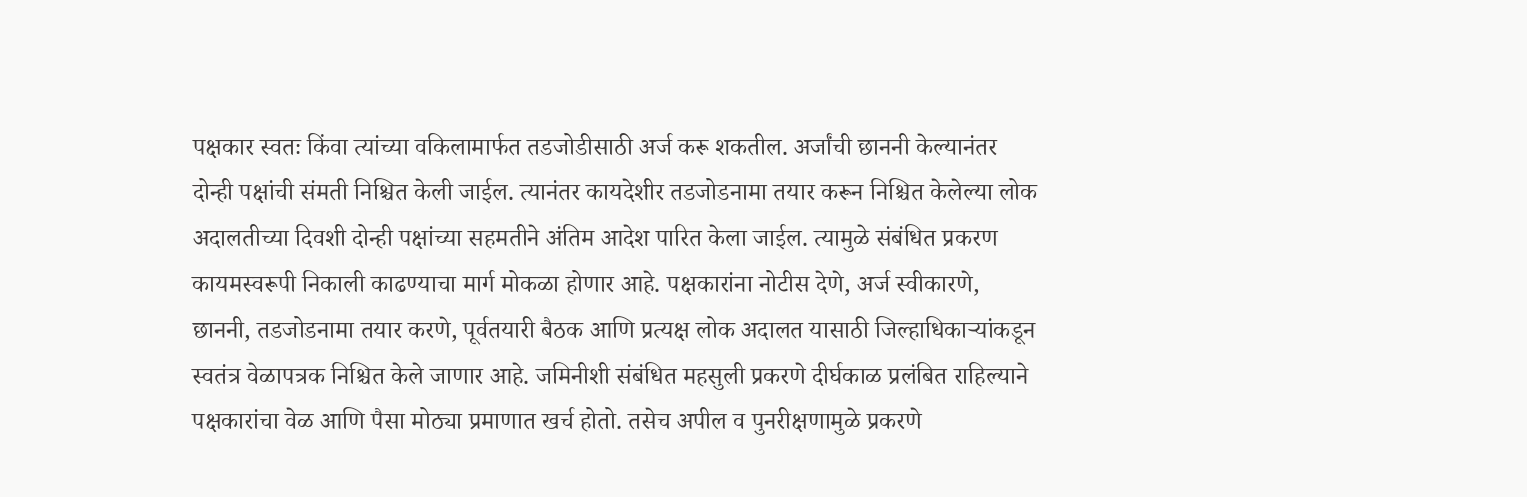पक्षकार स्वतः किंवा त्यांच्या वकिलामार्फत तडजोडीसाठी अर्ज करू शकतील. अर्जांची छाननी केल्यानंतर दोन्ही पक्षांची संमती निश्चित केली जाईल. त्यानंतर कायदेशीर तडजोडनामा तयार करून निश्चित केलेल्या लोक अदालतीच्या दिवशी दोन्ही पक्षांच्या सहमतीने अंतिम आदेश पारित केला जाईल. त्यामुळे संबंधित प्रकरण कायमस्वरूपी निकाली काढण्याचा मार्ग मोकळा होणार आहे. पक्षकारांना नोटीस देणे, अर्ज स्वीकारणे, छाननी, तडजोडनामा तयार करणे, पूर्वतयारी बैठक आणि प्रत्यक्ष लोक अदालत यासाठी जिल्हाधिकाऱ्यांकडून स्वतंत्र वेळापत्रक निश्चित केले जाणार आहे. जमिनीशी संबंधित महसुली प्रकरणे दीर्घकाळ प्रलंबित राहिल्याने पक्षकारांचा वेळ आणि पैसा मोठ्या प्रमाणात खर्च होतो. तसेच अपील व पुनरीक्षणामुळे प्रकरणे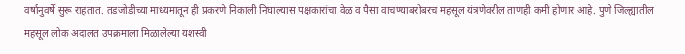वर्षानुवर्षे सुरू राहतात. तडजोडीच्या माध्यमातून ही प्रकरणे निकाली निघाल्यास पक्षकारांचा वेळ व पैसा वाचण्याबरोबरच महसूल यंत्रणेवरील ताणही कमी होणार आहे. पुणे जिल्ह्यातील महसूल लोक अदालत उपक्रमाला मिळालेल्या यशस्वी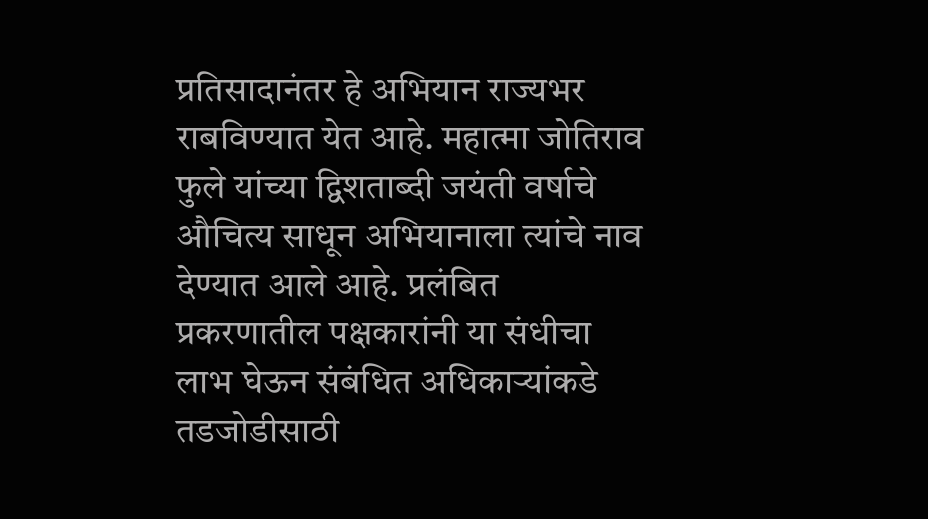प्रतिसादानंतर हे अभियान राज्यभर राबविण्यात येत आहे. महात्मा जोतिराव फुले यांच्या द्विशताब्दी जयंती वर्षाचे औचित्य साधून अभियानाला त्यांचे नाव देण्यात आले आहे. प्रलंबित प्रकरणातील पक्षकारांनी या संधीचा लाभ घेऊन संबंधित अधिकाऱ्यांकडे तडजोडीसाठी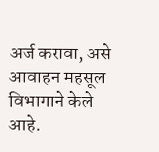अर्ज करावा, असे आवाहन महसूल विभागाने केले आहे.